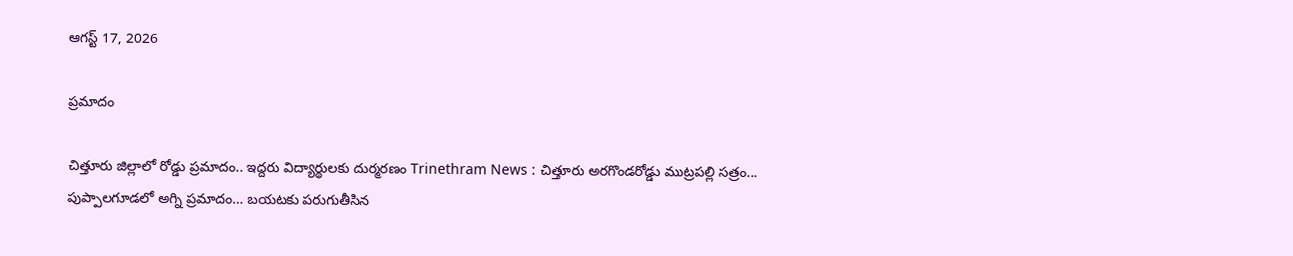ఆగస్ట్ 17, 2026

ప్రమాదం

చిత్తూరు జిల్లాలో రోడ్డు ప్రమాదం.. ఇద్దరు విద్యార్థులకు దుర్మరణం Trinethram News : చిత్తూరు అరగొండరోడ్డు ముట్రపల్లి సత్రం...
పుప్పాలగూడలో అగ్ని ప్రమాదం… బయటకు పరుగుతీసిన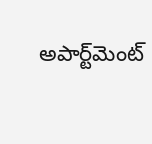అపార్ట్‌మెంట్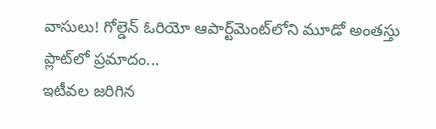వాసులు! గోల్డెన్ ఓరియో ఆపార్ట్‌మెంట్‌లోని మూడో అంతస్తు ప్లాట్‌లో ప్రమాదం...
ఇటీవల జరిగిన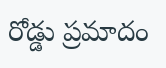రోడ్డు ప్రమాదం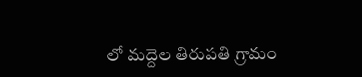లో మద్దెల తిరుపతి గ్రామం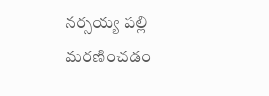నర్సయ్య పల్లి మరణించడం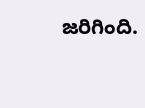జరిగింది.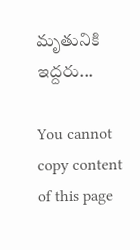మృతునికి ఇద్దరు...

You cannot copy content of this page